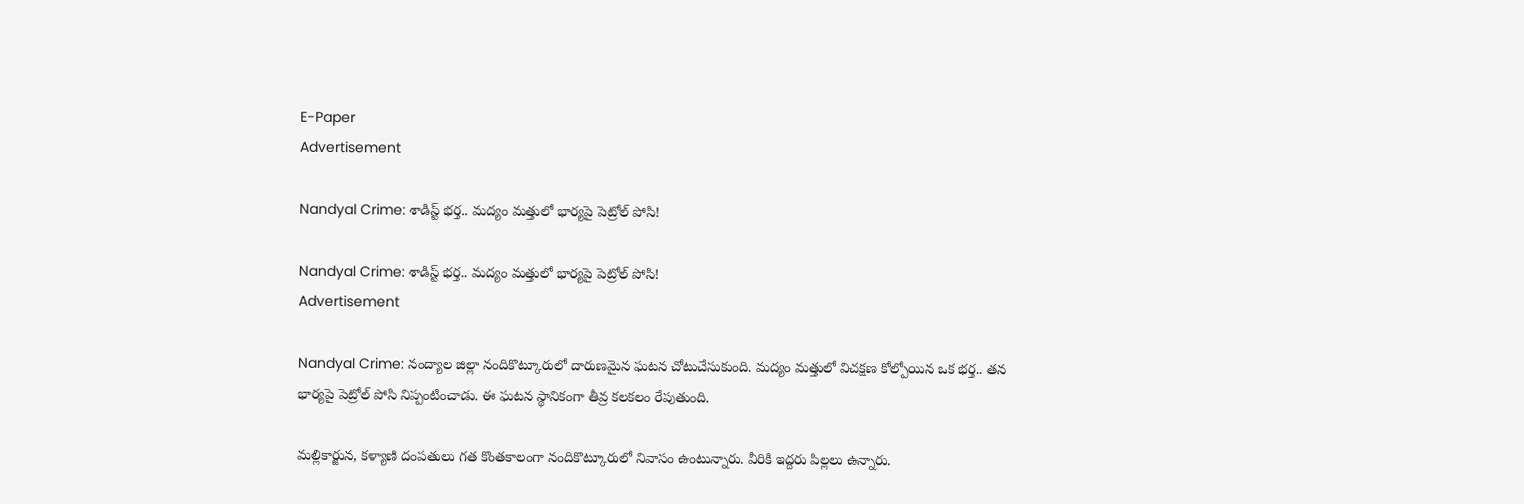E-Paper
Advertisement

Nandyal Crime: శాడిస్ట్ భర్త.. మద్యం మత్తులో భార్యపై పెట్రోల్ పోసి!

Nandyal Crime: శాడిస్ట్ భర్త.. మద్యం మత్తులో భార్యపై పెట్రోల్ పోసి!
Advertisement

Nandyal Crime: నంద్యాల జిల్లా నందికొట్కూరులో దారుణమైన ఘటన చోటుచేసుకుంది. మద్యం మత్తులో విచక్షణ కోల్పోయిన ఒక భర్త.. తన భార్యపై పెట్రోల్ పోసి నిప్పంటించాడు. ఈ ఘటన స్థానికంగా తీవ్ర కలకలం రేపుతుంది.

మల్లికార్జున, కళ్యాణి దంపతులు గత కొంతకాలంగా నందికొట్కూరులో నివాసం ఉంటున్నారు. వీరికి ఇద్దరు పిల్లలు ఉన్నారు.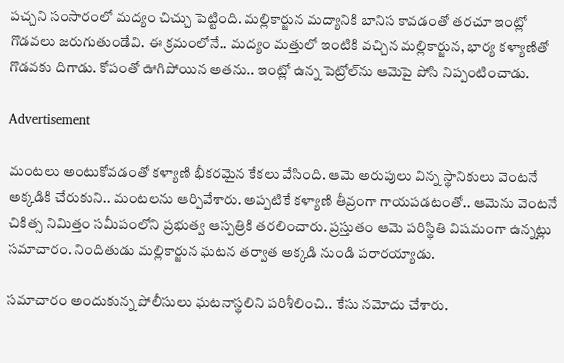పచ్చని సంసారంలో మద్యం చిచ్చు పెట్టింది. మల్లికార్జున మద్యానికి బానిస కావడంతో తరచూ ఇంట్లో గొడవలు జరుగుతుండేవి. ఈ క్రమంలోనే.. మద్యం మత్తులో ఇంటికి వచ్చిన మల్లికార్జున, భార్య కళ్యాణితో గొడవకు దిగాడు. కోపంతో ఊగిపోయిన అతను.. ఇంట్లో ఉన్న పెట్రోల్‌ను ఆమెపై పోసి నిప్పంటించాడు.

Advertisement

మంటలు అంటుకోవడంతో కళ్యాణి భీకరమైన కేకలు వేసింది. ఆమె అరుపులు విన్న స్థానికులు వెంటనే అక్కడికి చేరుకుని.. మంటలను ఆర్పివేశారు. అప్పటికే కళ్యాణి తీవ్రంగా గాయపడటంతో.. ఆమెను వెంటనే చికిత్స నిమిత్తం సమీపంలోని ప్రభుత్వ ఆస్పత్రికి తరలించారు. ప్రస్తుతం ఆమె పరిస్థితి విషమంగా ఉన్నట్లు సమాచారం. నిందితుడు మల్లికార్జున ఘటన తర్వాత అక్కడి నుండి పరారయ్యాడు.

సమాచారం అందుకున్న పోలీసులు ఘటనాస్థలిని పరిశీలించి.. కేసు నమోదు చేశారు.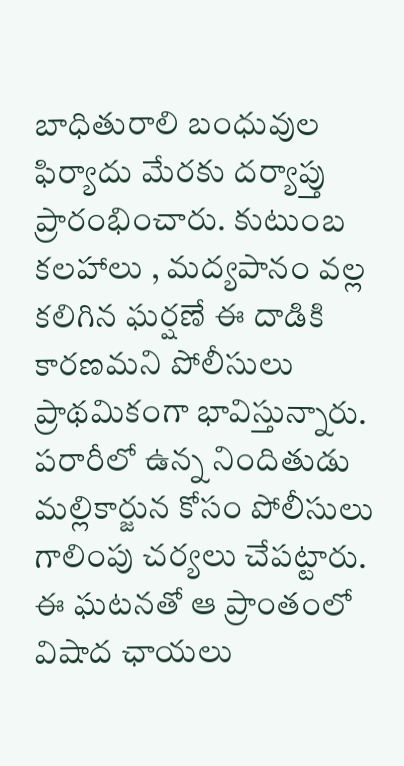బాధితురాలి బంధువుల ఫిర్యాదు మేరకు దర్యాప్తు ప్రారంభించారు. కుటుంబ కలహాలు , మద్యపానం వల్ల కలిగిన ఘర్షణే ఈ దాడికి కారణమని పోలీసులు ప్రాథమికంగా భావిస్తున్నారు. పరారీలో ఉన్న నిందితుడు మల్లికార్జున కోసం పోలీసులు గాలింపు చర్యలు చేపట్టారు. ఈ ఘటనతో ఆ ప్రాంతంలో విషాద ఛాయలు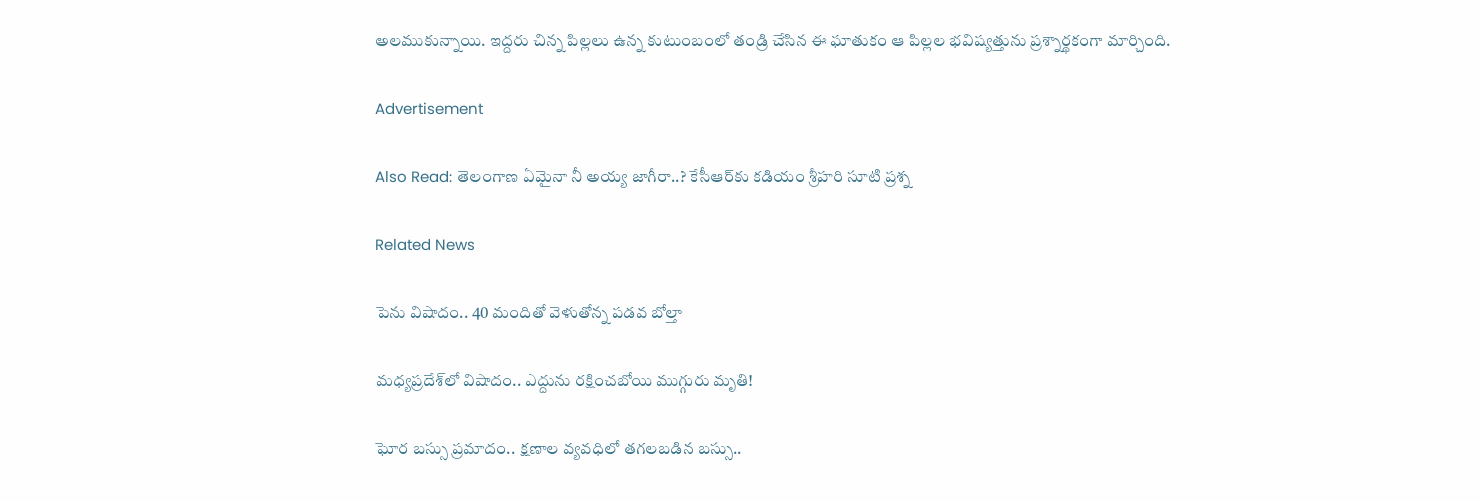అలముకున్నాయి. ఇద్దరు చిన్న పిల్లలు ఉన్న కుటుంబంలో తండ్రి చేసిన ఈ ఘాతుకం ఆ పిల్లల భవిష్యత్తును ప్రశ్నార్థకంగా మార్చింది.

Advertisement

Also Read: తెలంగాణ ఏమైనా నీ అయ్య జాగీరా..? కేసీఆర్‌కు కడియం శ్రీహరి సూటి ప్రశ్న

Related News

పెను విషాదం.. 40 మందితో వెళుతోన్న ప‌డ‌వ బోల్తా

మధ్యప్రదేశ్‌లో విషాదం.. ఎద్దును రక్షించబోయి ముగ్గురు మృతి!

ఘోర బస్సు ప్రమాదం.. క్షణాల వ్యవధిలో తగలబడిన బస్సు..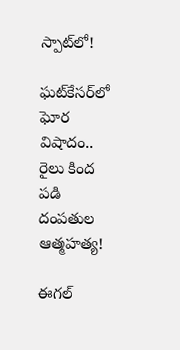స్పాట్‌లో!

ఘట్‌కేసర్‌లో ఘోర విషాదం.. రైలు కింద పడి దంపతుల ఆత్మహత్య!

ఈగల్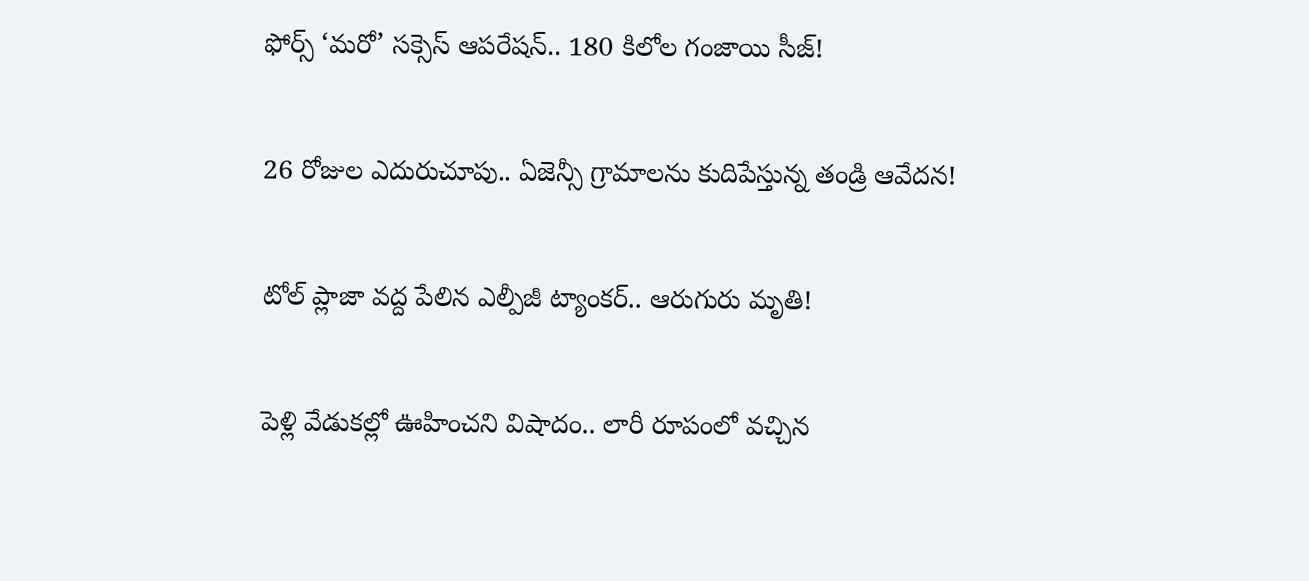ఫోర్స్ ‘మరో’ సక్సెస్ ఆపరేషన్.. 180 కిలోల గంజాయి సీజ్!

26 రోజుల ఎదురుచూపు.. ఏజెన్సీ గ్రామాలను కుదిపేస్తున్న తండ్రి ఆవేదన!

టోల్ ప్లాజా వద్ద పేలిన ఎల్పీజీ ట్యాంకర్.. ఆరుగురు మృతి!

పెళ్లి వేడుకల్లో ఊహించని విషాదం.. లారీ రూపంలో వచ్చిన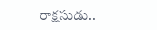రాక్షసుడు..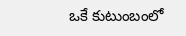ఒకే కుటుంబంలో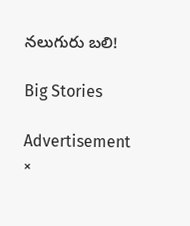నలుగురు బలి!

Big Stories

Advertisement
×